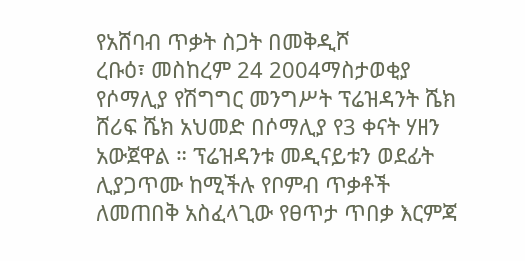የአሸባብ ጥቃት ስጋት በመቅዲሾ
ረቡዕ፣ መስከረም 24 2004ማስታወቂያ
የሶማሊያ የሽግግር መንግሥት ፕሬዝዳንት ሼክ ሸሪፍ ሼክ አህመድ በሶማሊያ የ3 ቀናት ሃዘን አውጀዋል ። ፕሬዝዳንቱ መዲናይቱን ወደፊት ሊያጋጥሙ ከሚችሉ የቦምብ ጥቃቶች ለመጠበቅ አስፈላጊው የፀጥታ ጥበቃ እርምጃ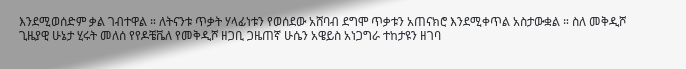እንደሚወሰድም ቃል ገብተዋል ። ለትናንቱ ጥቃት ሃላፊነቱን የወሰደው አሸባብ ደግሞ ጥቃቱን አጠናክሮ እንደሚቀጥል አስታውቋል ። ስለ መቅዲሾ ጊዜያዊ ሁኔታ ሂሩት መለሰ የየዶቼቬለ የመቅዲሾ ዘጋቢ ጋዜጠኛ ሁሴን አዌይስ አነጋግራ ተከታዩን ዘገባ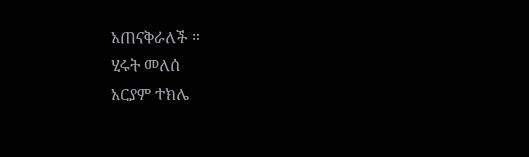አጠናቅራለች ።
ሂሩት መለሰ
አርያም ተክሌ